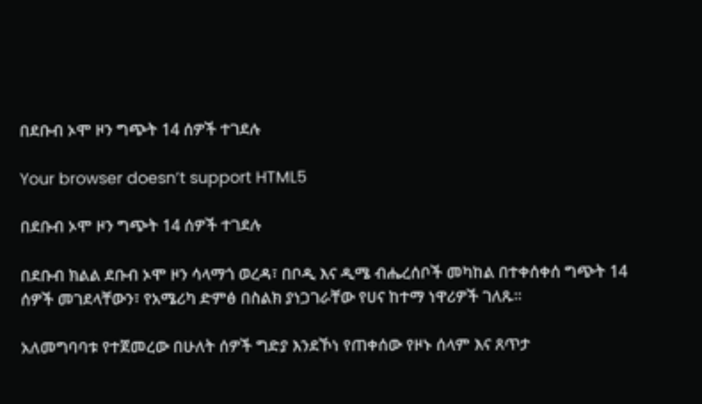በደቡብ ኦሞ ዞን ግጭት 14 ሰዎች ተገደሉ

Your browser doesn’t support HTML5

በደቡብ ኦሞ ዞን ግጭት 14 ሰዎች ተገደሉ

በደቡብ ክልል ደቡብ ኦሞ ዞን ሳላማጎ ወረዳ፣ በቦዲ እና ዲሜ ብሔረሰቦች መካከል በተቀሰቀሰ ግጭት 14 ሰዎች መገደላቸውን፣ የአሜሪካ ድምፅ በስልክ ያነጋገራቸው የሀና ከተማ ነዋሪዎች ገለጹ።

አለመግባባቱ የተጀመረው በሁለት ሰዎች ግድያ እንደኾነ የጠቀሰው የዞኑ ሰላም እና ጸጥታ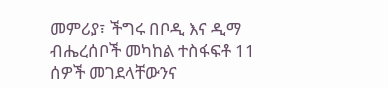መምሪያ፣ ችግሩ በቦዲ እና ዲማ ብሔረሰቦች መካከል ተስፋፍቶ 11 ሰዎች መገደላቸውንና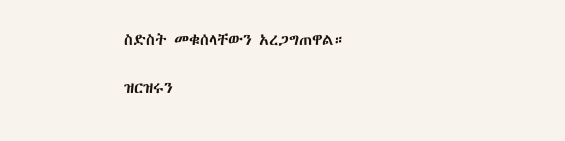ስድስት መቁሰላቸውን አረጋግጠዋል።

ዝርዝሩን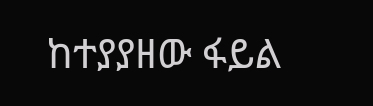ከተያያዘው ፋይል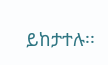ይከታተሉ፡፡